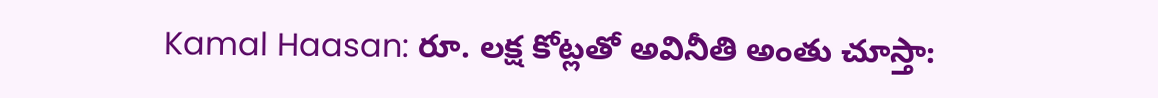Kamal Haasan: రూ. లక్ష కోట్లతో అవినీతి అంతు చూస్తా: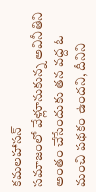కమలహాసన్
సమాజంలో వేళ్లూనుకున్న అవినీతిని అంతం చేసేందుకు తన వద్ద ఓ మంచి పథకం ఉందని, దీనిని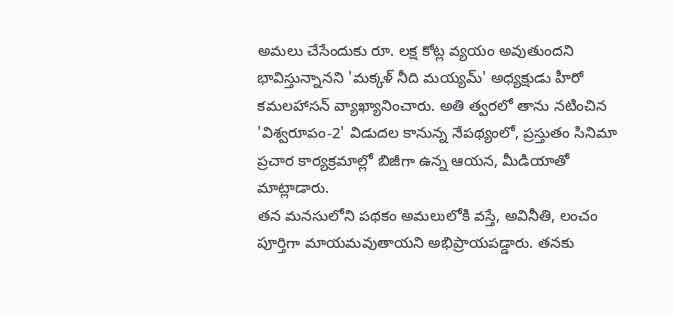అమలు చేసేందుకు రూ. లక్ష కోట్ల వ్యయం అవుతుందని భావిస్తున్నానని 'మక్కళ్ నీది మయ్యమ్' అధ్యక్షుడు హీరో కమలహాసన్ వ్యాఖ్యానించారు. అతి త్వరలో తాను నటించిన 'విశ్వరూపం-2' విడుదల కానున్న నేపథ్యంలో, ప్రస్తుతం సినిమా ప్రచార కార్యక్రమాల్లో బిజీగా ఉన్న ఆయన, మీడియాతో మాట్లాడారు.
తన మనసులోని పథకం అమలులోకి వస్తే, అవినీతి, లంచం పూర్తిగా మాయమవుతాయని అభిప్రాయపడ్డారు. తనకు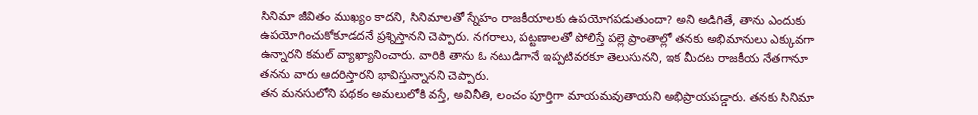సినిమా జీవితం ముఖ్యం కాదని, సినిమాలతో స్నేహం రాజకీయాలకు ఉపయోగపడుతుందా? అని అడిగితే, తాను ఎందుకు ఉపయోగించుకోకూడదనే ప్రశ్నిస్తానని చెప్పారు. నగరాలు, పట్టణాలతో పోలిస్తే పల్లె ప్రాంతాల్లో తనకు అభిమానులు ఎక్కువగా ఉన్నారని కమల్ వ్యాఖ్యానించారు. వారికి తాను ఓ నటుడిగానే ఇప్పటివరకూ తెలుసునని, ఇక మీదట రాజకీయ నేతగానూ తనను వారు ఆదరిస్తారని భావిస్తున్నానని చెప్పారు.
తన మనసులోని పథకం అమలులోకి వస్తే, అవినీతి, లంచం పూర్తిగా మాయమవుతాయని అభిప్రాయపడ్డారు. తనకు సినిమా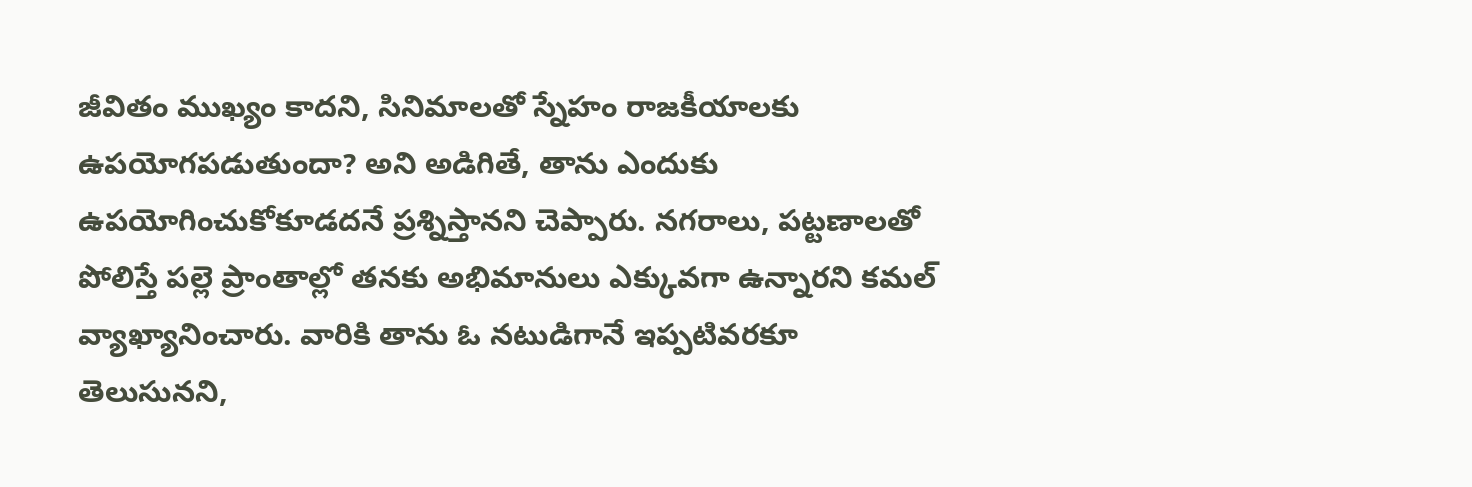జీవితం ముఖ్యం కాదని, సినిమాలతో స్నేహం రాజకీయాలకు ఉపయోగపడుతుందా? అని అడిగితే, తాను ఎందుకు ఉపయోగించుకోకూడదనే ప్రశ్నిస్తానని చెప్పారు. నగరాలు, పట్టణాలతో పోలిస్తే పల్లె ప్రాంతాల్లో తనకు అభిమానులు ఎక్కువగా ఉన్నారని కమల్ వ్యాఖ్యానించారు. వారికి తాను ఓ నటుడిగానే ఇప్పటివరకూ తెలుసునని,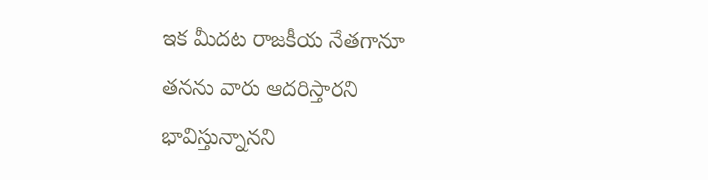ఇక మీదట రాజకీయ నేతగానూ తనను వారు ఆదరిస్తారని భావిస్తున్నానని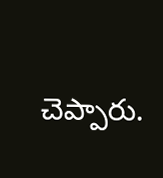చెప్పారు.